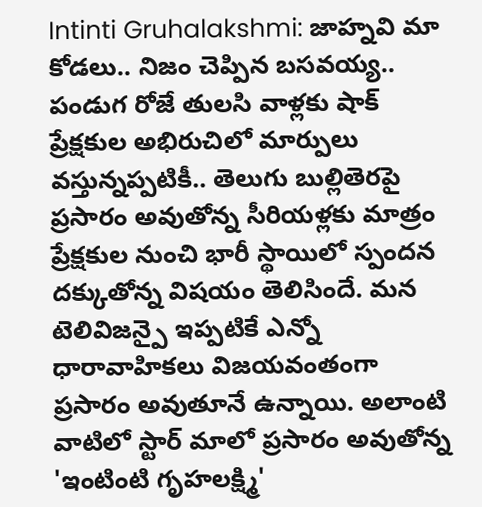Intinti Gruhalakshmi: జాహ్నవి మా కోడలు.. నిజం చెప్పిన బసవయ్య.. పండుగ రోజే తులసి వాళ్లకు షాక్
ప్రేక్షకుల అభిరుచిలో మార్పులు వస్తున్నప్పటికీ.. తెలుగు బుల్లితెరపై ప్రసారం అవుతోన్న సీరియళ్లకు మాత్రం ప్రేక్షకుల నుంచి భారీ స్థాయిలో స్పందన దక్కుతోన్న విషయం తెలిసిందే. మన టెలివిజన్పై ఇప్పటికే ఎన్నో ధారావాహికలు విజయవంతంగా ప్రసారం అవుతూనే ఉన్నాయి. అలాంటి వాటిలో స్టార్ మాలో ప్రసారం అవుతోన్న 'ఇంటింటి గృహలక్ష్మి'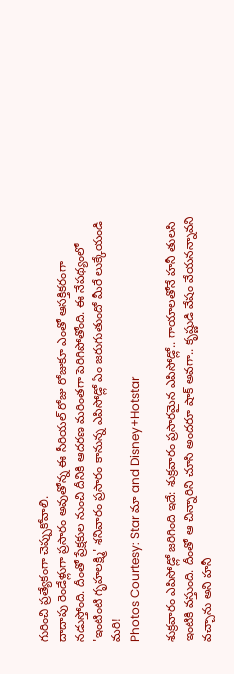గురించి ప్రత్యేకంగా చెప్పుకోవాలి.
దాదాపు రెండేళ్లుగా ప్రసారం అవుతోన్న ఈ సీరియల్ రోజు రోజుకూ ఎంతో ఆసక్తికరంగా నడుస్తోంది. దీంతో ప్రేక్షకుల నుంచి దీనికి ఆదరణ మరింతగా పెరిగిపోతోంది. ఈ నేపథ్యంలో 'ఇంటింటి గృహలక్ష్మి' శనివారం ప్రసారం కానున్న ఎపిసోడ్లో ఏం జరుగుతుందో మీరే లుక్కేయండి మరి!
Photos Courtesy: Star మా and Disney+Hotstar

శుక్రవారం ఎపిసోడ్లో జరిగింది ఇదే: శుక్రవారం ప్రసారమైన ఎపిసోడ్లో.. గాయాలతోనే హనీ తులసి ఇంటికి వస్తుంది. దీంతో ఆ చిన్నారిని చూసి అందరూ షాక్ అవగా.. కృష్ణుడి వేషం వేయనన్నావని వచ్చాను అని హనీ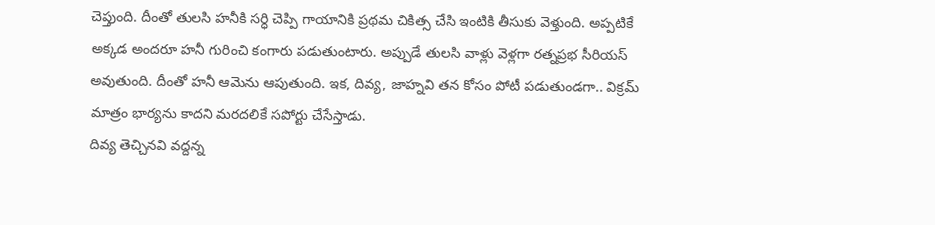చెప్తుంది. దీంతో తులసి హనీకి సర్ధి చెప్పి గాయానికి ప్రథమ చికిత్స చేసి ఇంటికి తీసుకు వెళ్తుంది. అప్పటికే అక్కడ అందరూ హనీ గురించి కంగారు పడుతుంటారు. అప్పుడే తులసి వాళ్లు వెళ్లగా రత్నప్రభ సీరియస్ అవుతుంది. దీంతో హనీ ఆమెను ఆపుతుంది. ఇక, దివ్య, జాహ్నవి తన కోసం పోటీ పడుతుండగా.. విక్రమ్ మాత్రం భార్యను కాదని మరదలికే సపోర్టు చేసేస్తాడు.
దివ్య తెచ్చినవి వద్దన్న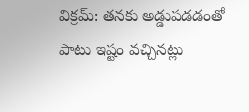విక్రమ్: తనకు అడ్డుపడడంతో పాటు ఇష్టం వచ్చినట్లు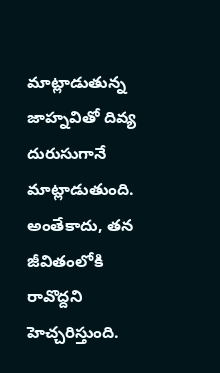మాట్లాడుతున్న జాహ్నవితో దివ్య దురుసుగానే మాట్లాడుతుంది. అంతేకాదు, తన జీవితంలోకి రావొద్దని హెచ్చరిస్తుంది.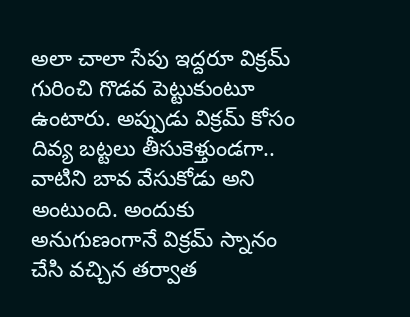అలా చాలా సేపు ఇద్దరూ విక్రమ్ గురించి గొడవ పెట్టుకుంటూ ఉంటారు. అప్పుడు విక్రమ్ కోసం దివ్య బట్టలు తీసుకెళ్తుండగా.. వాటిని బావ వేసుకోడు అని అంటుంది. అందుకు అనుగుణంగానే విక్రమ్ స్నానం చేసి వచ్చిన తర్వాత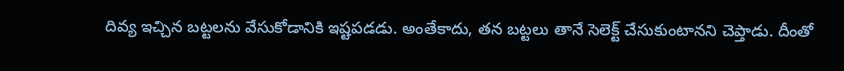దివ్య ఇచ్చిన బట్టలను వేసుకోడానికి ఇష్టపడడు. అంతేకాదు, తన బట్టలు తానే సెలెక్ట్ చేసుకుంటానని చెప్తాడు. దీంతో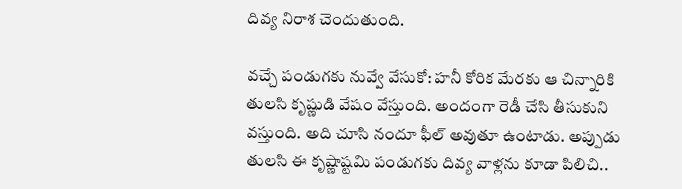దివ్య నిరాశ చెందుతుంది.

వచ్చే పండుగకు నువ్వే వేసుకో: హనీ కోరిక మేరకు ఆ చిన్నారికి తులసి కృష్ణుడి వేషం వేస్తుంది. అందంగా రెడీ చేసి తీసుకుని వస్తుంది. అది చూసి నందూ ఫీల్ అవుతూ ఉంటాడు. అప్పుడు తులసి ఈ కృష్ణాష్టమి పండుగకు దివ్య వాళ్లను కూడా పిలిచి..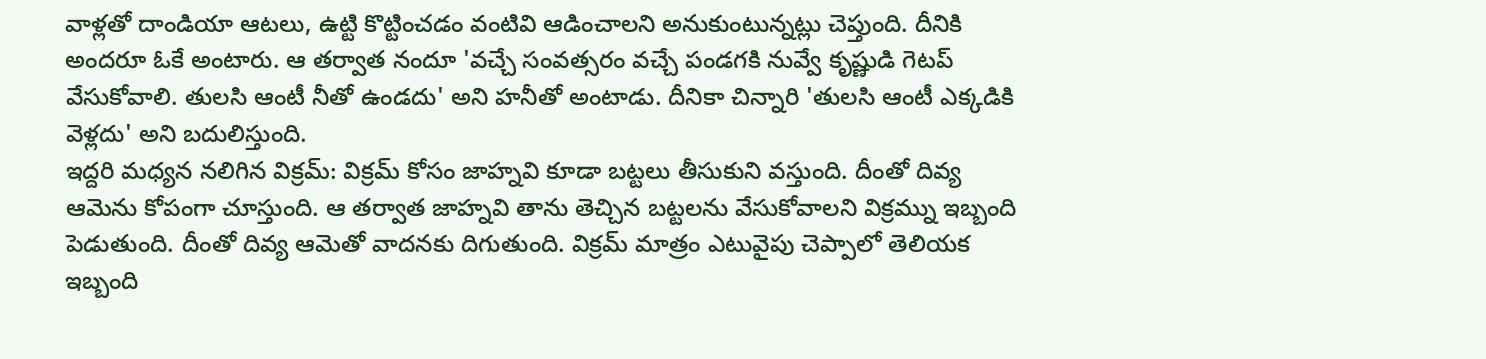వాళ్లతో దాండియా ఆటలు, ఉట్టి కొట్టించడం వంటివి ఆడించాలని అనుకుంటున్నట్లు చెప్తుంది. దీనికి అందరూ ఓకే అంటారు. ఆ తర్వాత నందూ 'వచ్చే సంవత్సరం వచ్చే పండగకి నువ్వే కృష్ణుడి గెటప్ వేసుకోవాలి. తులసి ఆంటీ నీతో ఉండదు' అని హనీతో అంటాడు. దీనికా చిన్నారి 'తులసి ఆంటీ ఎక్కడికి వెళ్లదు' అని బదులిస్తుంది.
ఇద్దరి మధ్యన నలిగిన విక్రమ్: విక్రమ్ కోసం జాహ్నవి కూడా బట్టలు తీసుకుని వస్తుంది. దీంతో దివ్య ఆమెను కోపంగా చూస్తుంది. ఆ తర్వాత జాహ్నవి తాను తెచ్చిన బట్టలను వేసుకోవాలని విక్రమ్ను ఇబ్బంది పెడుతుంది. దీంతో దివ్య ఆమెతో వాదనకు దిగుతుంది. విక్రమ్ మాత్రం ఎటువైపు చెప్పాలో తెలియక ఇబ్బంది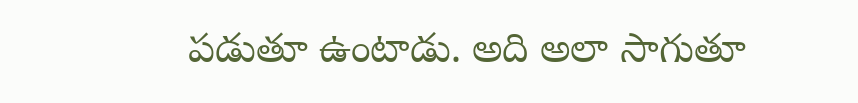పడుతూ ఉంటాడు. అది అలా సాగుతూ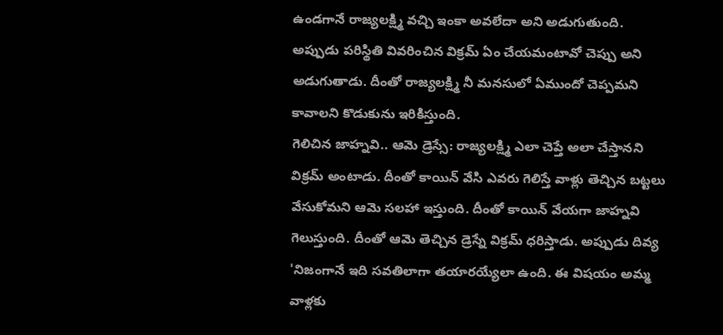ఉండగానే రాజ్యలక్ష్మి వచ్చి ఇంకా అవలేదా అని అడుగుతుంది. అప్పుడు పరిస్థితి వివరించిన విక్రమ్ ఏం చేయమంటావో చెప్పు అని అడుగుతాడు. దీంతో రాజ్యలక్ష్మి నీ మనసులో ఏముందో చెప్పమని కావాలని కొడుకును ఇరికిస్తుంది.
గెలిచిన జాహ్నవి.. ఆమె డ్రెస్సే: రాజ్యలక్ష్మి ఎలా చెప్తే అలా చేస్తానని విక్రమ్ అంటాడు. దీంతో కాయిన్ వేసి ఎవరు గెలిస్తే వాళ్లు తెచ్చిన బట్టలు వేసుకోమని ఆమె సలహా ఇస్తుంది. దీంతో కాయిన్ వేయగా జాహ్నవి గెలుస్తుంది. దీంతో ఆమె తెచ్చిన డ్రెస్నే విక్రమ్ ధరిస్తాడు. అప్పుడు దివ్య 'నిజంగానే ఇది సవతిలాగా తయారయ్యేలా ఉంది. ఈ విషయం అమ్మ వాళ్లకు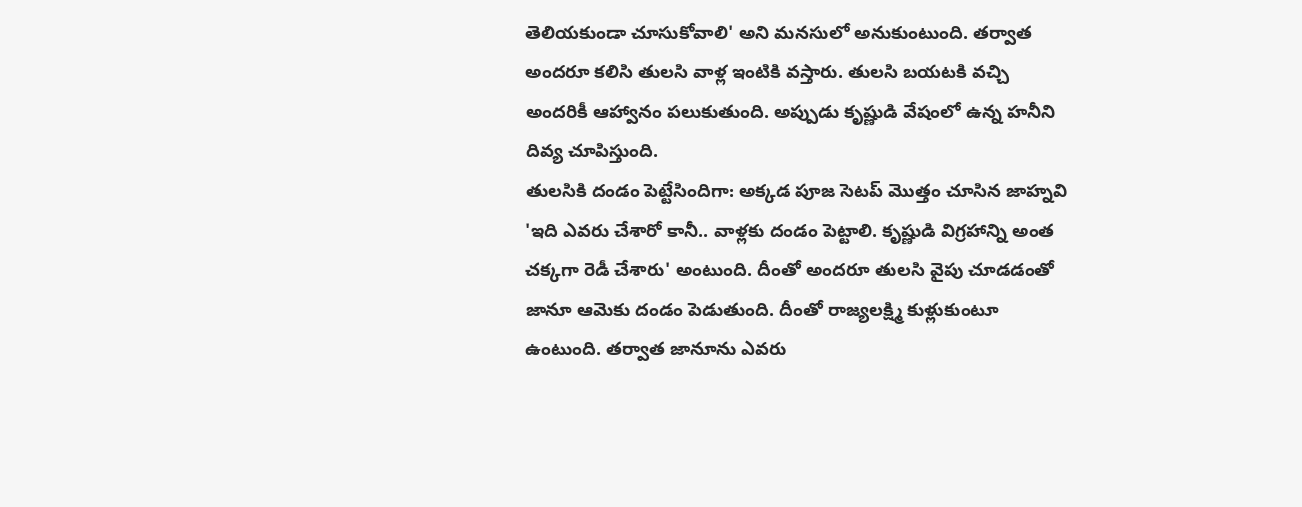తెలియకుండా చూసుకోవాలి' అని మనసులో అనుకుంటుంది. తర్వాత అందరూ కలిసి తులసి వాళ్ల ఇంటికి వస్తారు. తులసి బయటకి వచ్చి అందరికీ ఆహ్వానం పలుకుతుంది. అప్పుడు కృష్ణుడి వేషంలో ఉన్న హనీని దివ్య చూపిస్తుంది.
తులసికి దండం పెట్టేసిందిగా: అక్కడ పూజ సెటప్ మొత్తం చూసిన జాహ్నవి 'ఇది ఎవరు చేశారో కానీ.. వాళ్లకు దండం పెట్టాలి. కృష్ణుడి విగ్రహాన్ని అంత చక్కగా రెడీ చేశారు' అంటుంది. దీంతో అందరూ తులసి వైపు చూడడంతో జానూ ఆమెకు దండం పెడుతుంది. దీంతో రాజ్యలక్ష్మి కుళ్లుకుంటూ ఉంటుంది. తర్వాత జానూను ఎవరు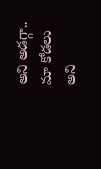అని అడగ్గా.. మా కోడలు అని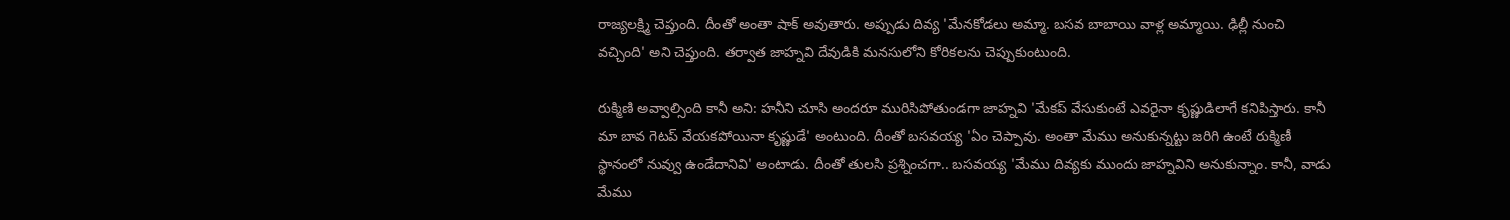రాజ్యలక్ష్మి చెప్తుంది. దీంతో అంతా షాక్ అవుతారు. అప్పుడు దివ్య 'మేనకోడలు అమ్మా. బసవ బాబాయి వాళ్ల అమ్మాయి. ఢిల్లీ నుంచి వచ్చింది' అని చెప్తుంది. తర్వాత జాహ్నవి దేవుడికి మనసులోని కోరికలను చెప్పుకుంటుంది.

రుక్మిణి అవ్వాల్సింది కానీ అని: హనీని చూసి అందరూ మురిసిపోతుండగా జాహ్నవి 'మేకప్ వేసుకుంటే ఎవరైనా కృష్ణుడిలాగే కనిపిస్తారు. కానీ మా బావ గెటప్ వేయకపోయినా కృష్ణుడే' అంటుంది. దీంతో బసవయ్య 'ఏం చెప్పావు. అంతా మేము అనుకున్నట్టు జరిగి ఉంటే రుక్మిణీ స్థానంలో నువ్వు ఉండేదానివి' అంటాడు. దీంతో తులసి ప్రశ్నించగా.. బసవయ్య 'మేము దివ్యకు ముందు జాహ్నవిని అనుకున్నాం. కానీ, వాడు మేము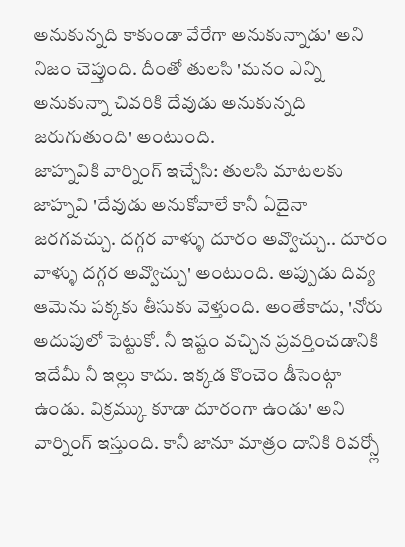అనుకున్నది కాకుండా వేరేగా అనుకున్నాడు' అని నిజం చెప్తుంది. దీంతో తులసి 'మనం ఎన్ని అనుకున్నా చివరికి దేవుడు అనుకున్నది జరుగుతుంది' అంటుంది.
జాహ్నవికి వార్నింగ్ ఇచ్చేసి: తులసి మాటలకు జాహ్నవి 'దేవుడు అనుకోవాలే కానీ ఏదైనా జరగవచ్చు. దగ్గర వాళ్ళు దూరం అవ్వొచ్చు.. దూరం వాళ్ళు దగ్గర అవ్వొచ్చు' అంటుంది. అప్పుడు దివ్య ఆమెను పక్కకు తీసుకు వెళ్తుంది. అంతేకాదు, 'నోరు అదుపులో పెట్టుకో. నీ ఇష్టం వచ్చిన ప్రవర్తించడానికి ఇదేమీ నీ ఇల్లు కాదు. ఇక్కడ కొంచెం డీసెంట్గా ఉండు. విక్రమ్కు కూడా దూరంగా ఉండు' అని వార్నింగ్ ఇస్తుంది. కానీ జానూ మాత్రం దానికి రివర్స్లో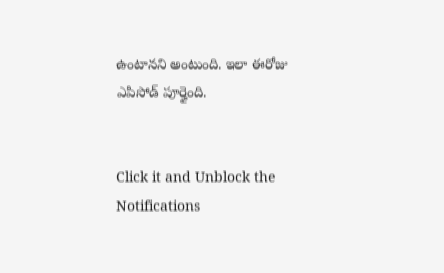ఉంటానని అంటుంది. ఇలా ఈరోజు ఎపిసోడ్ పూర్తైంది.


Click it and Unblock the Notifications